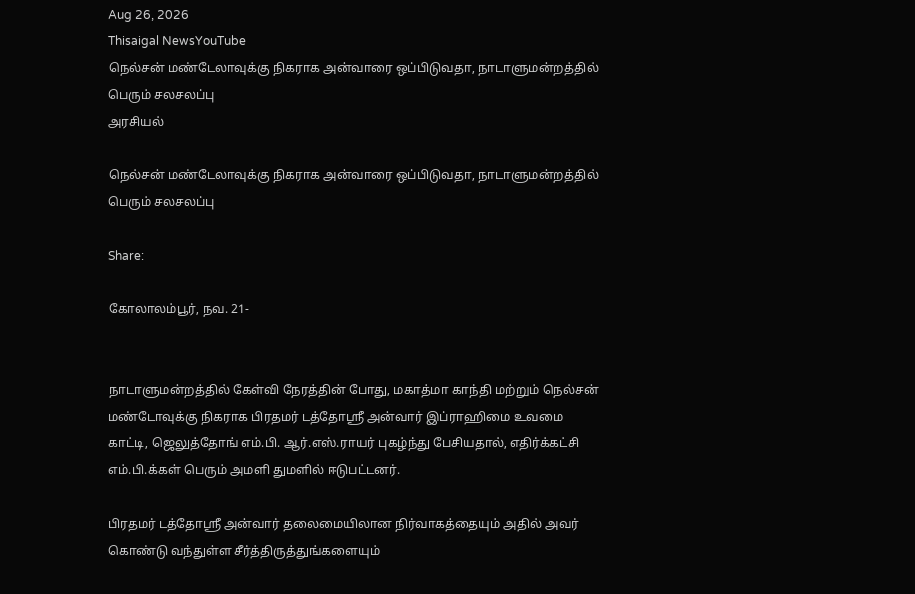Aug 26, 2026
Thisaigal NewsYouTube
நெல்சன் மண்டேலாவுக்கு நிகராக அன்வாரை ஒப்பிடுவதா, நாடாளுமன்றத்தில் பெரும் சலசலப்பு
அரசியல்

நெல்சன் மண்டேலாவுக்கு நிகராக அன்வாரை ஒப்பிடுவதா, நாடாளுமன்றத்தில் பெரும் சலசலப்பு

Share:

கோலாலம்பூர், நவ. 21-


நாடாளுமன்றத்தில் கேள்வி நேரத்தின் போது, மகாத்மா காந்தி மற்றும் நெல்சன் மண்டோவுக்கு நிகராக பிரதமர் டத்தோஸ்ரீ அன்வார் இப்ராஹிமை உவமை காட்டி, ஜெலுத்தோங் எம்.பி. ஆர்.எஸ்.ராயர் புகழ்ந்து பேசியதால், எதிர்க்கட்சி எம்.பி.க்கள் பெரும் அமளி துமளில் ஈடுபட்டனர்.

பிரதமர் டத்தோஸ்ரீ அன்வார் தலைமையிலான நிர்வாகத்தையும் அதில் அவர் கொண்டு வந்துள்ள சீர்த்திருத்துங்களையும்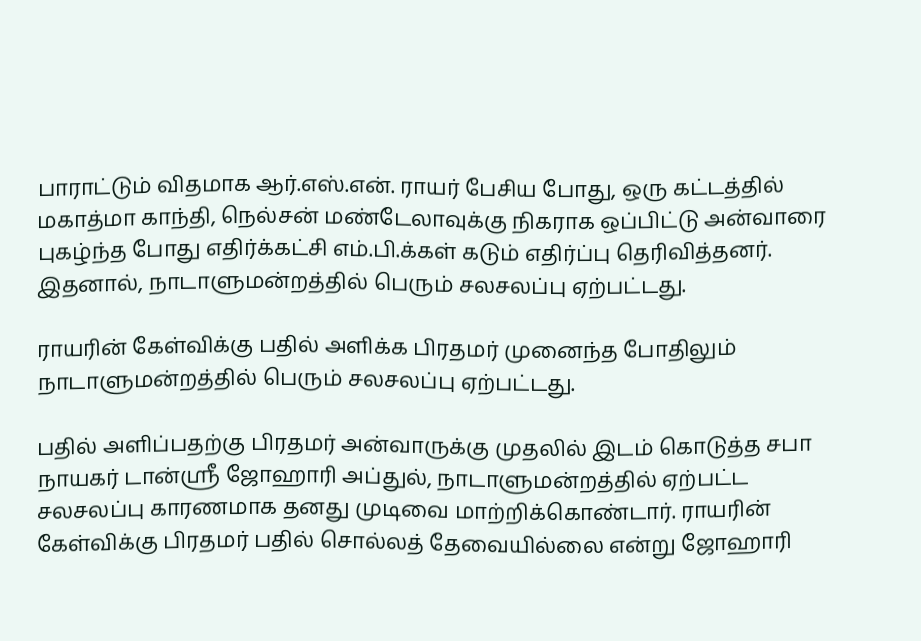பாராட்டும் விதமாக ஆர்.எஸ்.என். ராயர் பேசிய போது, ஒரு கட்டத்தில் மகாத்மா காந்தி, நெல்சன் மண்டேலாவுக்கு நிகராக ஒப்பிட்டு அன்வாரை புகழ்ந்த போது எதிர்க்கட்சி எம்.பி.க்கள் கடும் எதிர்ப்பு தெரிவித்தனர். இதனால், நாடாளுமன்றத்தில் பெரும் சலசலப்பு ஏற்பட்டது.

ராயரின் கேள்விக்கு பதில் அளிக்க பிரதமர் முனைந்த போதிலும் நாடாளுமன்றத்தில் பெரும் சலசலப்பு ஏற்பட்டது.

பதில் அளிப்பதற்கு பிரதமர் அன்வாருக்கு முதலில் இடம் கொடுத்த சபா நாயகர் டான்ஸ்ரீ ஜோஹாரி அப்துல், நாடாளுமன்றத்தில் ஏற்பட்ட சலசலப்பு காரணமாக தனது முடிவை மாற்றிக்கொண்டார். ராயரின் கேள்விக்கு பிரதமர் பதில் சொல்லத் தேவையில்லை என்று ஜோஹாரி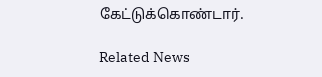கேட்டுக்கொண்டார்.

Related News